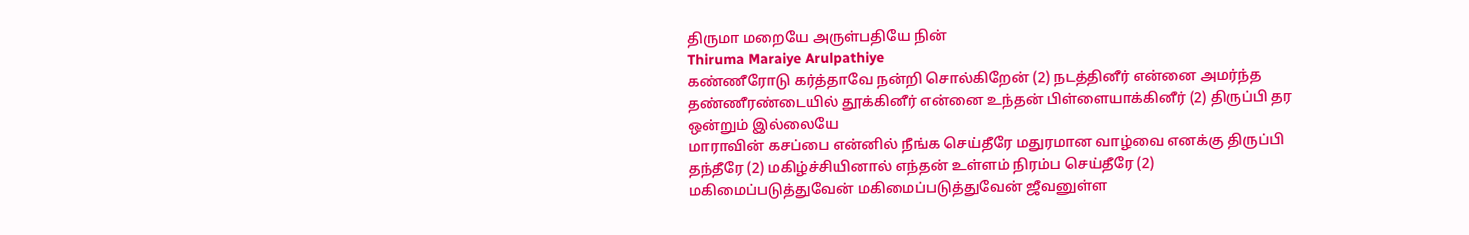திருமா மறையே அருள்பதியே நின்
Thiruma Maraiye Arulpathiye
கண்ணீரோடு கர்த்தாவே நன்றி சொல்கிறேன் (2) நடத்தினீர் என்னை அமர்ந்த தண்ணீரண்டையில் தூக்கினீர் என்னை உந்தன் பிள்ளையாக்கினீர் (2) திருப்பி தர ஒன்றும் இல்லையே
மாராவின் கசப்பை என்னில் நீங்க செய்தீரே மதுரமான வாழ்வை எனக்கு திருப்பி தந்தீரே (2) மகிழ்ச்சியினால் எந்தன் உள்ளம் நிரம்ப செய்தீரே (2) மகிமைப்படுத்துவேன் மகிமைப்படுத்துவேன் ஜீவனுள்ள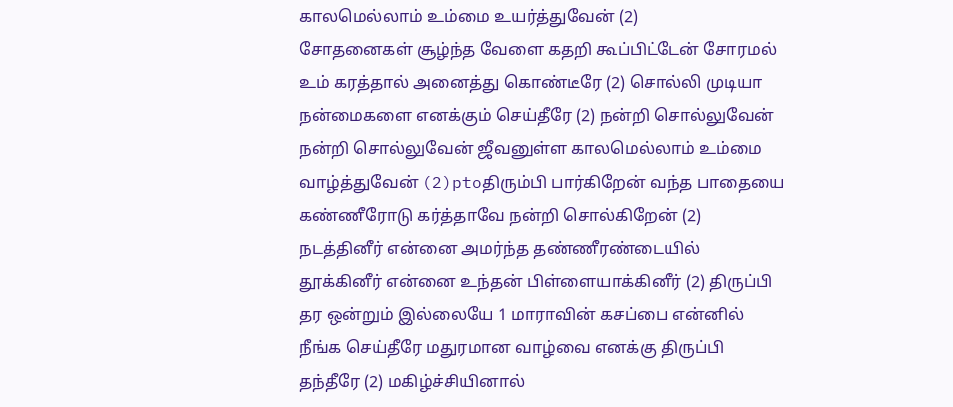காலமெல்லாம் உம்மை உயர்த்துவேன் (2)
சோதனைகள் சூழ்ந்த வேளை கதறி கூப்பிட்டேன் சோரமல் உம் கரத்தால் அனைத்து கொண்டீரே (2) சொல்லி முடியா நன்மைகளை எனக்கும் செய்தீரே (2) நன்றி சொல்லுவேன் நன்றி சொல்லுவேன் ஜீவனுள்ள காலமெல்லாம் உம்மை வாழ்த்துவேன் (2)ptoதிரும்பி பார்கிறேன் வந்த பாதையை கண்ணீரோடு கர்த்தாவே நன்றி சொல்கிறேன் (2) நடத்தினீர் என்னை அமர்ந்த தண்ணீரண்டையில் தூக்கினீர் என்னை உந்தன் பிள்ளையாக்கினீர் (2) திருப்பி தர ஒன்றும் இல்லையே 1 மாராவின் கசப்பை என்னில் நீங்க செய்தீரே மதுரமான வாழ்வை எனக்கு திருப்பி தந்தீரே (2) மகிழ்ச்சியினால்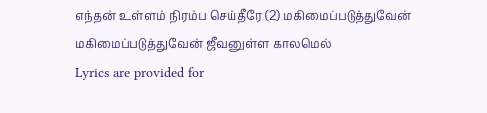எந்தன் உள்ளம் நிரம்ப செய்தீரே (2) மகிமைப்படுத்துவேன் மகிமைப்படுத்துவேன் ஜீவனுள்ள காலமெல்
Lyrics are provided for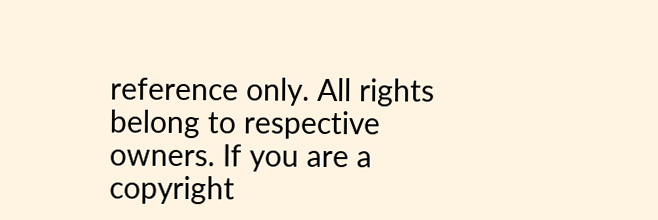reference only. All rights belong to respective owners. If you are a copyright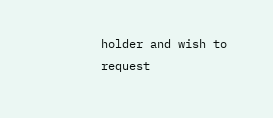holder and wish to request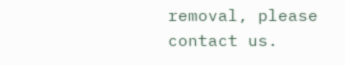removal, please contact us.